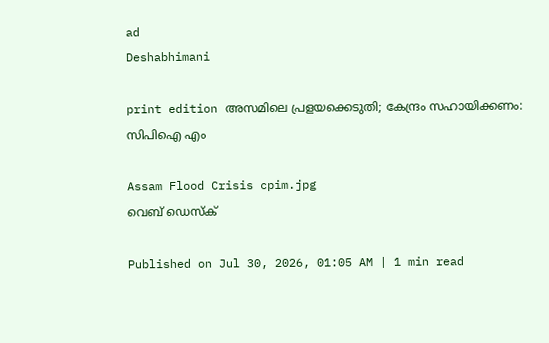ad
Deshabhimani

print edition അസമിലെ പ്രളയക്കെടുതി; കേന്ദ്രം സഹായിക്കണം:
സിപിഐ എം

Assam Flood Crisis cpim.jpg
വെബ് ഡെസ്ക്

Published on Jul 30, 2026, 01:05 AM | 1 min read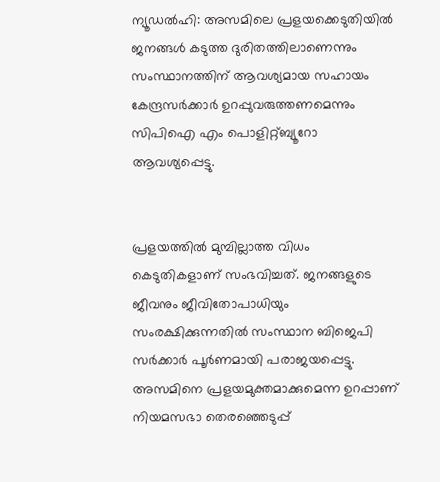ന്യൂഡൽഹി: അസമിലെ പ്രളയക്കെടുതിയിൽ ജനങ്ങൾ കടുത്ത ദുരിതത്തിലാണെന്നും സംസ്ഥാനത്തിന്‌ ആവശ്യമായ സഹായം കേന്ദ്രസർക്കാർ ഉറപ്പുവരുത്തണമെന്നും സിപിഐ എം പൊളിറ്റ്‌ബ്യൂറോ ആവശ്യപ്പെട്ടു.


പ്രളയത്തിൽ മുമ്പില്ലാത്ത വിധം കെടുതികളാണ്‌ സംഭവിച്ചത്. ജനങ്ങളുടെ ജീവനും ജീവിതോപാധിയും സംരക്ഷിക്കുന്നതിൽ സംസ്ഥാന ബിജെപി സർക്കാർ പൂർണമായി പരാജയപ്പെട്ടു. അസമിനെ പ്രളയമുക്തമാക്കുമെന്ന ഉറപ്പാണ്‌ നിയമസഭാ തെരഞ്ഞെടുപ്പ്‌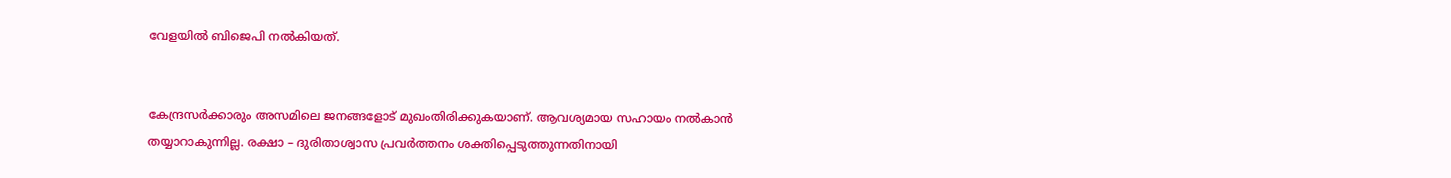വേളയിൽ ബിജെപി നൽകിയത്‌.


കേന്ദ്രസർക്കാരും അസമിലെ ജനങ്ങളോട്‌ മുഖംതിരിക്കുകയാണ്‌. ആവശ്യമായ സഹായം നൽകാൻ തയ്യാറാകുന്നില്ല. രക്ഷാ – ദുരിതാശ്വാസ പ്രവർത്തനം ശക്തിപ്പെടുത്തുന്നതിനായി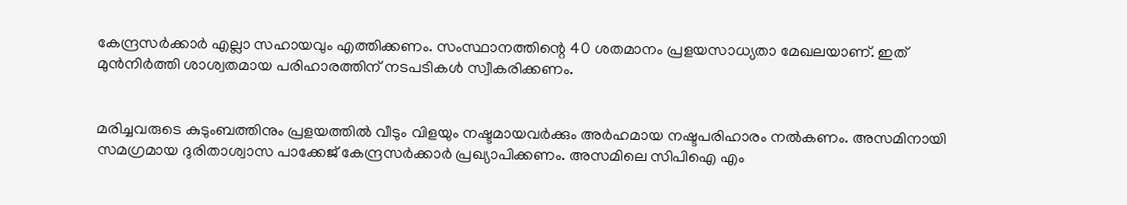കേന്ദ്രസർക്കാർ എല്ലാ സഹായവും എത്തിക്കണം. സംസ്ഥാനത്തിന്റെ 40 ശതമാനം പ്രളയസാധ്യതാ മേഖലയാണ്‌. ഇത്‌ മുൻനിർത്തി ശാശ്വതമായ പരിഹാരത്തിന് നടപടികൾ സ്വീകരിക്കണം.


മരിച്ചവരുടെ കുടുംബത്തിനും പ്രളയത്തിൽ വീടും വിളയും നഷ്ടമായവർക്കും അർഹമായ നഷ്ടപരിഹാരം നൽകണം. അസമിനായി സമഗ്രമായ ദുരിതാശ്വാസ പാക്കേജ്‌ കേന്ദ്രസർക്കാർ പ്രഖ്യാപിക്കണം. അസമിലെ സിപിഐ എം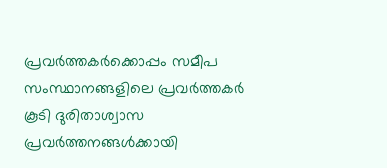പ്രവർത്തകർക്കൊപ്പം സമീപ സംസ്ഥാനങ്ങളിലെ പ്രവർത്തകർ കൂടി ദുരിതാശ്വാസ പ്രവർത്തനങ്ങൾക്കായി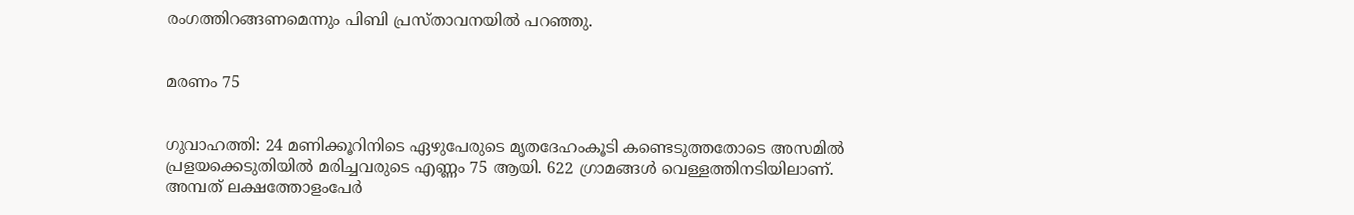രംഗത്തിറങ്ങണമെന്നും പിബി പ്രസ്‌താവനയിൽ പറഞ്ഞു.


മരണം 75


ഗുവാഹത്തി: 24 മണിക്കൂറിനിടെ ഏഴുപേരുടെ മൃതദേഹംകൂടി കണ്ടെടുത്തതോടെ അസമിൽ പ്രളയക്കെടുതിയിൽ മരിച്ചവരുടെ എണ്ണം 75 ആയി. 622 ഗ്രാമങ്ങൾ വെള്ളത്തിനടിയിലാണ്. അമ്പത്‌ ലക്ഷത്തോളംപേർ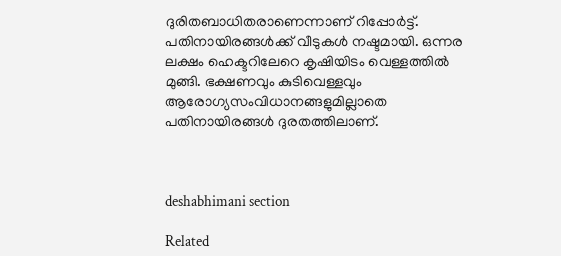ദുരിതബാധിതരാണെന്നാണ്‌ റിപ്പോർട്ട്‌. പതിനായിരങ്ങൾക്ക്‌ വീടുകൾ നഷ്ടമായി. ഒന്നര ലക്ഷം ഹെക്ടറിലേറെ കൃഷിയിടം വെള്ളത്തിൽ മുങ്ങി. ഭക്ഷണവും കുടിവെള്ളവും ആരോഗ്യസംവിധാനങ്ങളുമില്ലാതെ പതിനായിരങ്ങൾ ദുരതത്തിലാണ്‌.



deshabhimani section

Related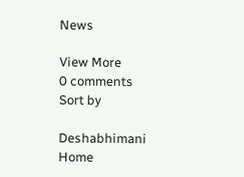News

View More
0 comments
Sort by

Deshabhimani
Home